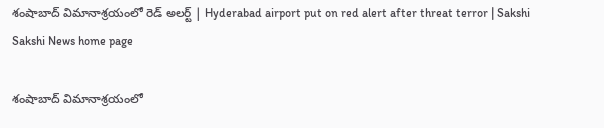శంషాబాద్ విమానాశ్రయంలో రెడ్ అలర్ట్ | Hyderabad airport put on red alert after threat terror | Sakshi
Sakshi News home page

శంషాబాద్ విమానాశ్రయంలో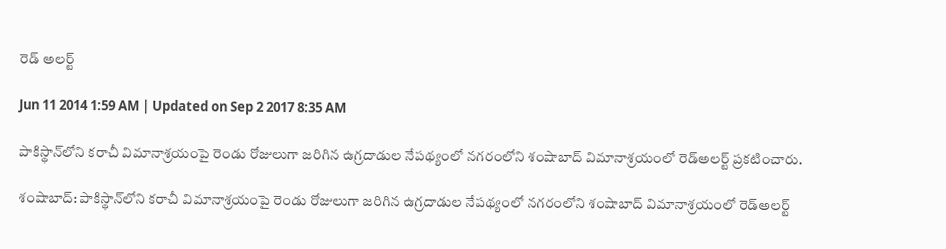రెడ్ అలర్ట్

Jun 11 2014 1:59 AM | Updated on Sep 2 2017 8:35 AM

పాకిస్థాన్‌లోని కరాచీ విమానాశ్రయంపై రెండు రోజులుగా జరిగిన ఉగ్రదాడుల నేపథ్యంలో నగరంలోని శంషాబాద్ విమానాశ్రయంలో రెడ్‌అలర్ట్ ప్రకటించారు.

శంషాబాద్: పాకిస్థాన్‌లోని కరాచీ విమానాశ్రయంపై రెండు రోజులుగా జరిగిన ఉగ్రదాడుల నేపథ్యంలో నగరంలోని శంషాబాద్ విమానాశ్రయంలో రెడ్‌అలర్ట్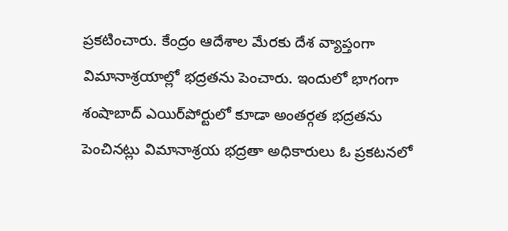ప్రకటించారు. కేంద్రం ఆదేశాల మేరకు దేశ వ్యాప్తంగా విమానాశ్రయాల్లో భద్రతను పెంచారు. ఇందులో భాగంగా శంషాబాద్ ఎయిర్‌పోర్టులో కూడా అంతర్గత భద్రతను పెంచినట్లు విమానాశ్రయ భద్రతా అధికారులు ఓ ప్రకటనలో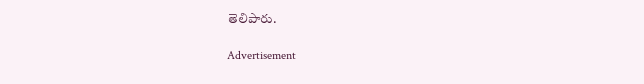తెలిపారు.

Advertisement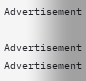Advertisement

Advertisement
Advertisement